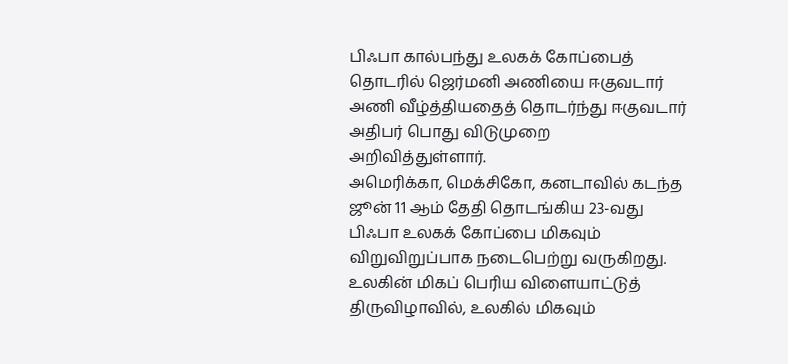பிஃபா கால்பந்து உலகக் கோப்பைத் தொடரில் ஜெர்மனி அணியை ஈகுவடார் அணி வீழ்த்தியதைத் தொடர்ந்து ஈகுவடார் அதிபர் பொது விடுமுறை அறிவித்துள்ளார்.
அமெரிக்கா, மெக்சிகோ, கனடாவில் கடந்த ஜூன் 11 ஆம் தேதி தொடங்கிய 23-வது பிஃபா உலகக் கோப்பை மிகவும் விறுவிறுப்பாக நடைபெற்று வருகிறது.
உலகின் மிகப் பெரிய விளையாட்டுத் திருவிழாவில், உலகில் மிகவும்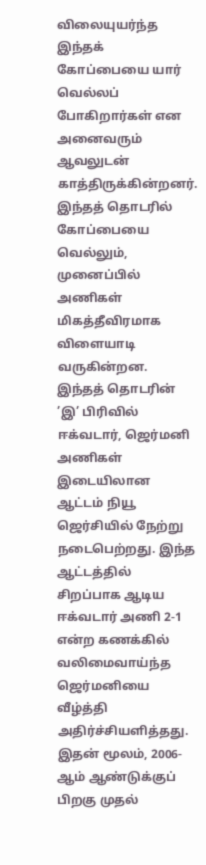விலையுயர்ந்த இந்தக் கோப்பையை யார் வெல்லப் போகிறார்கள் என அனைவரும் ஆவலுடன் காத்திருக்கின்றனர். இந்தத் தொடரில் கோப்பையை வெல்லும், முனைப்பில் அணிகள் மிகத்தீவிரமாக விளையாடி வருகின்றன.
இந்தத் தொடரின் ’இ’ பிரிவில் ஈக்வடார், ஜெர்மனி அணிகள் இடையிலான ஆட்டம் நியூ ஜெர்சியில் நேற்று நடைபெற்றது. இந்த ஆட்டத்தில் சிறப்பாக ஆடிய ஈக்வடார் அணி 2-1 என்ற கணக்கில் வலிமைவாய்ந்த ஜெர்மனியை வீழ்த்தி அதிர்ச்சியளித்தது.
இதன் மூலம், 2006-ஆம் ஆண்டுக்குப் பிறகு முதல்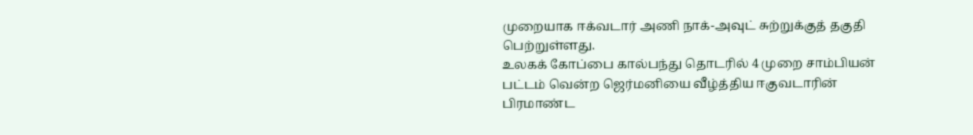முறையாக ஈக்வடார் அணி நாக்-அவுட் சுற்றுக்குத் தகுதி பெற்றுள்ளது.
உலகக் கோப்பை கால்பந்து தொடரில் 4 முறை சாம்பியன் பட்டம் வென்ற ஜெர்மனியை வீழ்த்திய ஈகுவடாரின் பிரமாண்ட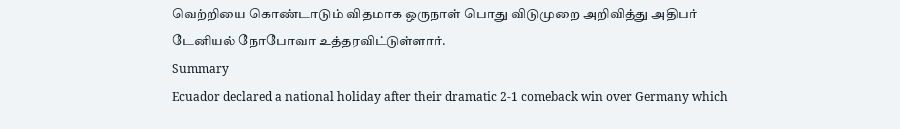வெற்றியை கொண்டாடும் விதமாக ஒருநாள் பொது விடுமுறை அறிவித்து அதிபர் டேனியல் நோபோவா உத்தரவிட்டுள்ளார்.
Summary
Ecuador declared a national holiday after their dramatic 2-1 comeback win over Germany which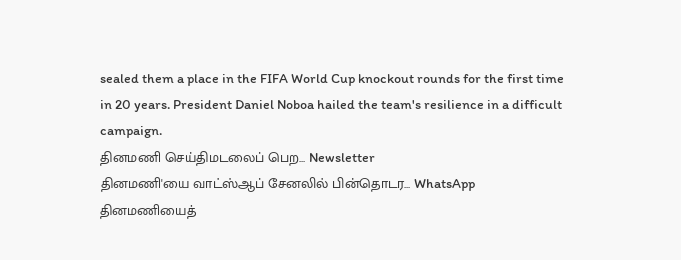sealed them a place in the FIFA World Cup knockout rounds for the first time in 20 years. President Daniel Noboa hailed the team's resilience in a difficult campaign.
தினமணி செய்திமடலைப் பெற... Newsletter
தினமணி'யை வாட்ஸ்ஆப் சேனலில் பின்தொடர... WhatsApp
தினமணியைத்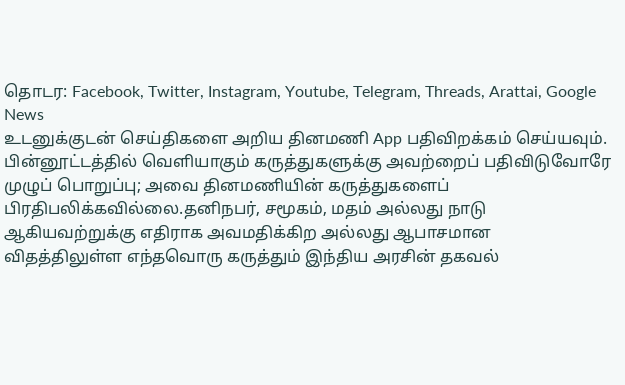தொடர: Facebook, Twitter, Instagram, Youtube, Telegram, Threads, Arattai, Google News
உடனுக்குடன் செய்திகளை அறிய தினமணி App பதிவிறக்கம் செய்யவும்.
பின்னூட்டத்தில் வெளியாகும் கருத்துகளுக்கு அவற்றைப் பதிவிடுவோரே முழுப் பொறுப்பு; அவை தினமணியின் கருத்துகளைப் பிரதிபலிக்கவில்லை.தனிநபர், சமூகம், மதம் அல்லது நாடு ஆகியவற்றுக்கு எதிராக அவமதிக்கிற அல்லது ஆபாசமான விதத்திலுள்ள எந்தவொரு கருத்தும் இந்திய அரசின் தகவல்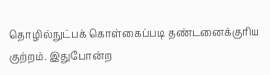தொழில்நுட்பக் கொள்கைப்படி தண்டனைக்குரிய குற்றம். இதுபோன்ற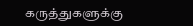கருத்துகளுக்கு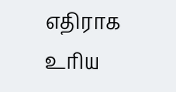எதிராக உரிய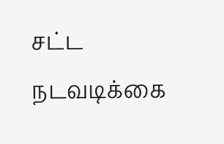சட்ட நடவடிக்கை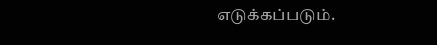எடுக்கப்படும்.